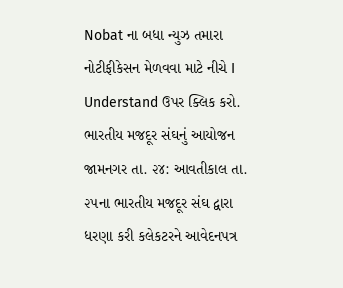Nobat ના બધા ન્યુઝ તમારા નોટીફીકેસન મેળવવા માટે નીચે I Understand ઉપર ક્લિક કરો.
ભારતીય મજદૂર સંઘનું આયોજન
જામનગર તા. ૨૪: આવતીકાલ તા. ૨૫ના ભારતીય મજદૂર સંઘ દ્વારા ધરણા કરી કલેકટરને આવેદનપત્ર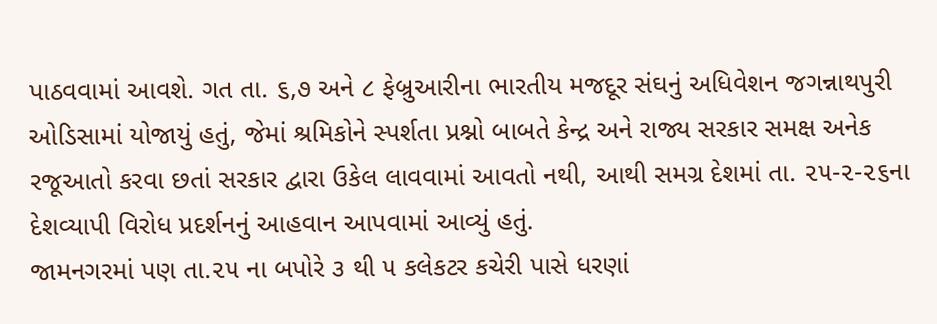પાઠવવામાં આવશે. ગત તા. ૬,૭ અને ૮ ફેબ્રુઆરીના ભારતીય મજદૂર સંઘનું અધિવેશન જગન્નાથપુરી ઓડિસામાં યોજાયું હતું, જેમાં શ્રમિકોને સ્પર્શતા પ્રશ્નો બાબતે કેન્દ્ર અને રાજ્ય સરકાર સમક્ષ અનેક રજૂઆતો કરવા છતાં સરકાર દ્વારા ઉકેલ લાવવામાં આવતો નથી, આથી સમગ્ર દેશમાં તા. ૨૫-૨-૨૬ના દેશવ્યાપી વિરોધ પ્રદર્શનનું આહવાન આપવામાં આવ્યું હતું.
જામનગરમાં પણ તા.૨૫ ના બપોરે ૩ થી ૫ કલેકટર કચેરી પાસે ધરણાં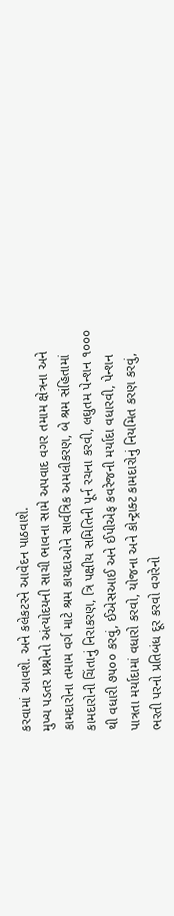કરવામાં આવશે. અને કલેકટરને આવેદન પાઠવાશે.
મુખ્ય પડતર પ્રશ્નોનો અંત્યોદયની સાચી ભાવના સામે અપવાદ વગર તમામ ક્ષેત્રના અને કામદારોના તમામ વર્ગ માટે શ્રમ કાયદાઓને સાર્વત્રિક અમલીકરણ, બે શ્રમ સંહિતામાં કામદારોની ચિંતાનું નિરાકરણ, ત્રિ પક્ષીય સમિતિની પૂર્ન રચના કરવી, લઘુતમ પેન્શન ૧૦૦૦ થી વધારી ૭૫૦૦ કરવું, ઈએસઆઈ અને ઈપીએફ કવરેજની મર્યાદા વધારવી, પેન્શન પાત્રતા મર્યાદામાં વધારો કરવો, યોજના અને કોન્ટ્રાક્ટ કામદારોનું નિયમિત કરણ કરવું, ભરતી પરનો પ્રતિબંધ દૂર કરવો વગરેનો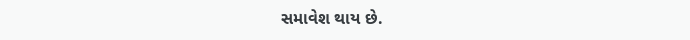સમાવેશ થાય છે.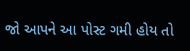જો આપને આ પોસ્ટ ગમી હોય તો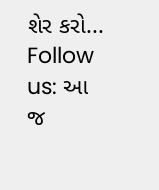શેર કરો...
Follow us: આ જ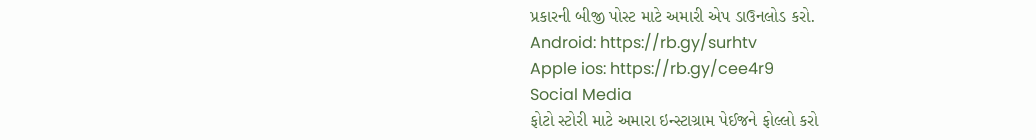પ્રકારની બીજી પોસ્ટ માટે અમારી એપ ડાઉનલોડ કરો.
Android: https://rb.gy/surhtv
Apple ios: https://rb.gy/cee4r9
Social Media
ફોટો સ્ટોરી માટે અમારા ઇન્સ્ટાગ્રામ પેઈજને ફોલ્લો કરો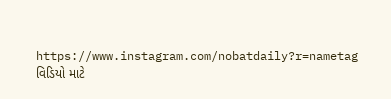https://www.instagram.com/nobatdaily?r=nametag
વિડિયો માટે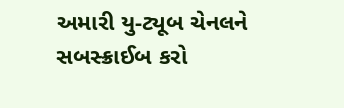અમારી યુ-ટ્યૂબ ચેનલને સબસ્ક્રાઈબ કરો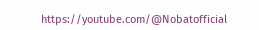https://youtube.com/@Nobatofficial